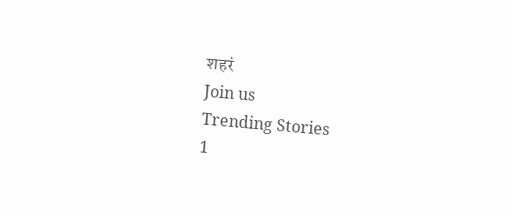शहरं
Join us
Trending Stories
1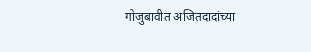गोजुबावीत अजितदादांच्या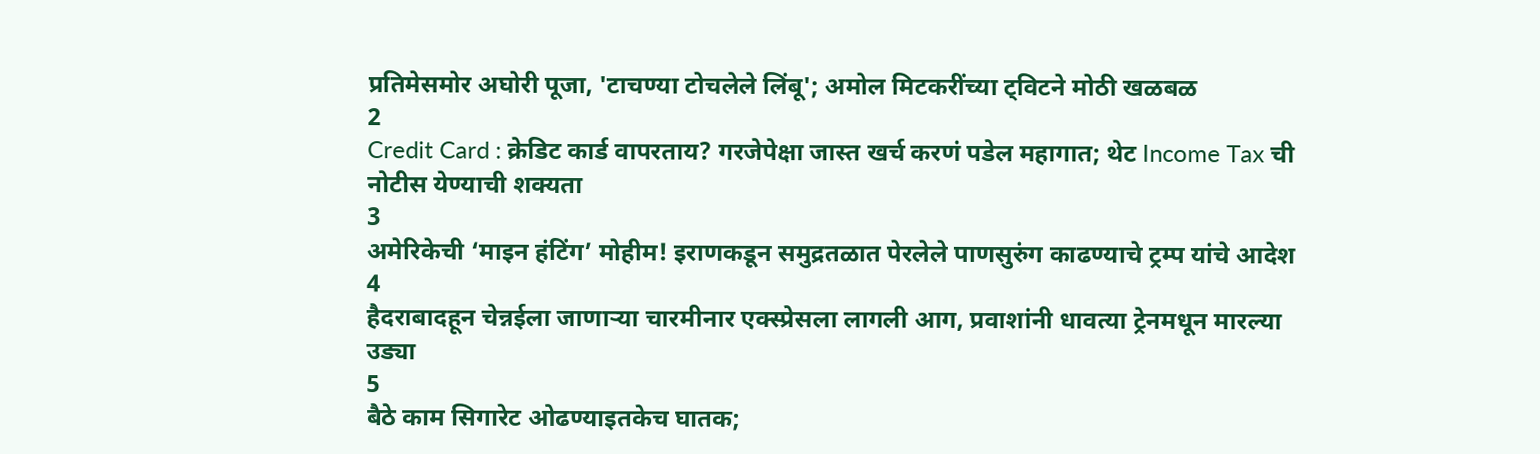प्रतिमेसमोर अघोरी पूजा, 'टाचण्या टोचलेले लिंबू'; अमोल मिटकरींच्या ट्विटने मोठी खळबळ
2
Credit Card : क्रेडिट कार्ड वापरताय? गरजेपेक्षा जास्त खर्च करणं पडेल महागात; थेट Income Tax ची नोटीस येण्याची शक्यता
3
अमेरिकेची ‘माइन हंटिंग’ मोहीम! इराणकडून समुद्रतळात पेरलेले पाणसुरुंग काढण्याचे ट्रम्प यांचे आदेश
4
हैदराबादहून चेन्नईला जाणाऱ्या चारमीनार एक्स्प्रेसला लागली आग, प्रवाशांनी धावत्या ट्रेनमधून मारल्या उड्या
5
बैठे काम सिगारेट ओढण्याइतकेच घातक;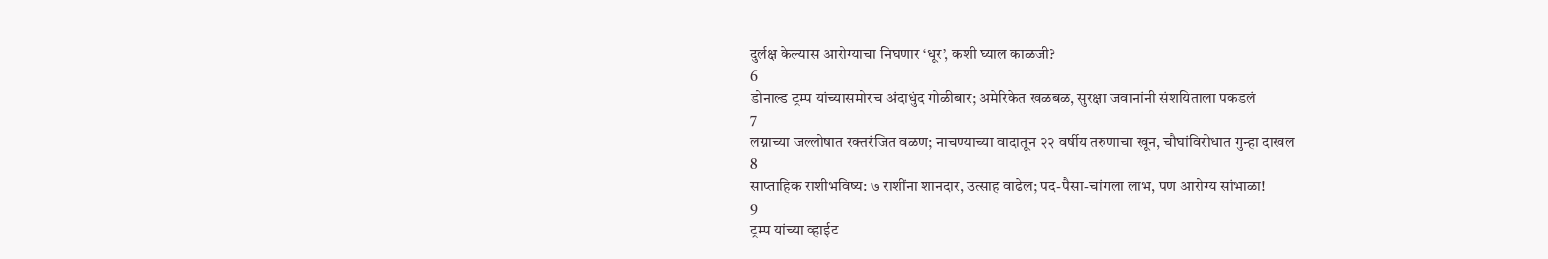दुर्लक्ष केल्यास आरोग्याचा निघणार ‘धूर’, कशी घ्याल काळजी?
6
डोनाल्ड ट्रम्प यांच्यासमोरच अंदाधुंद गोळीबार; अमेरिकेत खळबळ, सुरक्षा जवानांनी संशयिताला पकडलं
7
लग्नाच्या जल्लोषात रक्तरंजित वळण; नाचण्याच्या वादातून २२ वर्षीय तरुणाचा खून, चौघांविरोधात गुन्हा दाखल
8
साप्ताहिक राशीभविष्य: ७ राशींना शानदार, उत्साह वाढेल; पद-पैसा-चांगला लाभ, पण आरोग्य सांभाळा!
9
ट्रम्प यांच्या व्हाईट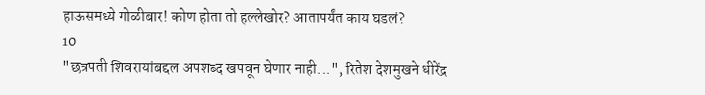हाऊसमध्ये गोळीबार! कोण होता तो हल्लेखोर? आतापर्यंत काय घडलं?
10
"छत्रपती शिवरायांबद्दल अपशब्द खपवून घेणार नाही...", रितेश देशमुखने धीरेंद्र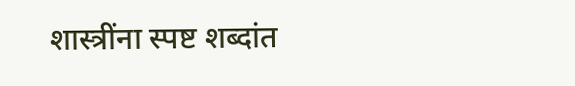शास्त्रींना स्पष्ट शब्दांत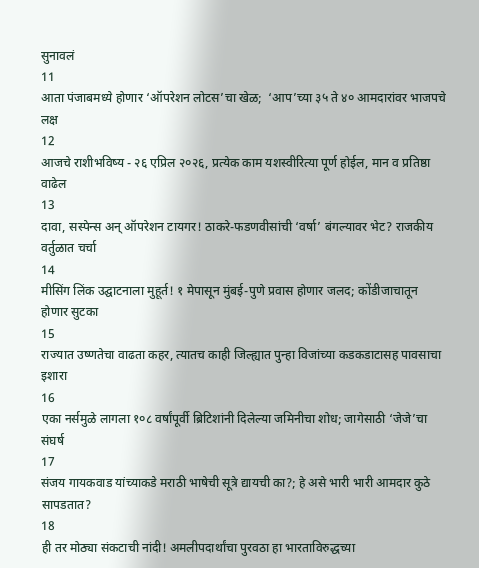सुनावलं
11
आता पंजाबमध्ये होणार ‘ऑपरेशन लोटस’चा खेळ;  ‘आप’च्या ३५ ते ४० आमदारांवर भाजपचे लक्ष
12
आजचे राशीभविष्य - २६ एप्रिल २०२६, प्रत्येक काम यशस्वीरित्या पूर्ण होईल, मान व प्रतिष्ठा वाढेल
13
दावा, सस्पेन्स अन् ऑपरेशन टायगर! ठाकरे-फडणवीसांची ‘वर्षा’ बंगल्यावर भेट? राजकीय वर्तुळात चर्चा
14
मीसिंग लिंक उद्घाटनाला मुहूर्त! १ मेपासून मुंबई-पुणे प्रवास होणार जलद; कोंडीजाचातून होणार सुटका
15
राज्यात उष्णतेचा वाढता कहर, त्यातच काही जिल्ह्यात पुन्हा विजांच्या कडकडाटासह पावसाचा इशारा
16
एका नर्समुळे लागला १०८ वर्षांपूर्वी ब्रिटिशांनी दिलेल्या जमिनीचा शोध; जागेसाठी ‘जेजे’चा संघर्ष
17
संजय गायकवाड यांच्याकडे मराठी भाषेची सूत्रे द्यायची का?; हे असे भारी भारी आमदार कुठे सापडतात?
18
ही तर मोठ्या संकटाची नांदी! अमलीपदार्थांचा पुरवठा हा भारताविरुद्धच्या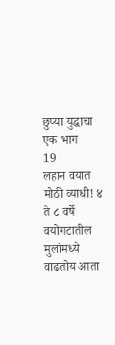छुप्या युद्धाचा एक भाग
19
लहान वयात मोठी व्याधी! ४ ते ८ वर्षे वयोगटातील मुलांमध्ये वाढतोय आता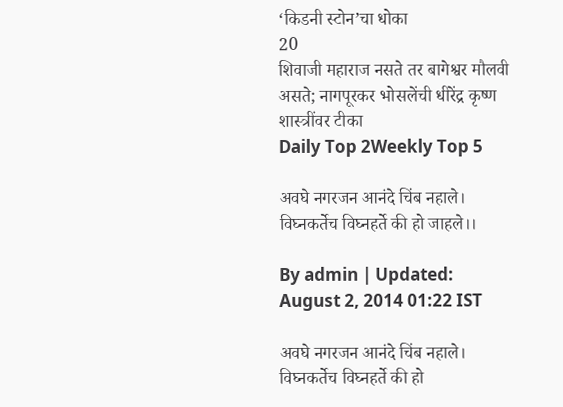‘किडनी स्टोन’चा धोका
20
शिवाजी महाराज नसते तर बागेश्वर मौलवी असते; नागपूरकर भोसलेंची धीरेंद्र कृष्ण शास्त्रींवर टीका
Daily Top 2Weekly Top 5

अवघे नगरजन आनंदे चिंब नहाले। विघ्नकर्तेच विघ्नहर्ते की हो जाहले।।

By admin | Updated: August 2, 2014 01:22 IST

अवघे नगरजन आनंदे चिंब नहाले। विघ्नकर्तेच विघ्नहर्ते की हो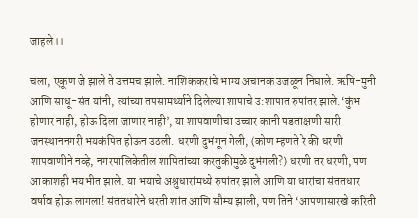जाहले।।

चला, एकूण जे झाले ते उत्तमच झाले. नाशिककरांचे भाग्य अचानक उजळून निघाले. ऋषि-मुनी आणि साधू-संत यांनी, त्यांच्या तपसामर्थ्याने दिलेल्या शापाचे उ:शापात रुपांतर झाले.‘कुंभ होणार नाही, होऊ दिला जाणार नाही’, या शापवाणीचा उच्चार कानी पडताक्षणी सारी जनस्थाननगरी भयकंपित होऊन उठली. धरणी दुभंगून गेली, (कोण म्हणते रे की धरणी शापवाणीने नव्हे, नगरपालिकेतील शापितांच्या करतुकीमुळे दुभंगली?) धरणी तर धरणी, पण आकाशही भयभीत झाले. या भयाचे अश्रुधारांमध्ये रुपांतर झाले आणि या धारांचा संततधार वर्षाव होऊ लागला! संततधारेने धरती शांत आणि सौम्य झाली, पण तिने ‘आपणासारखे करिती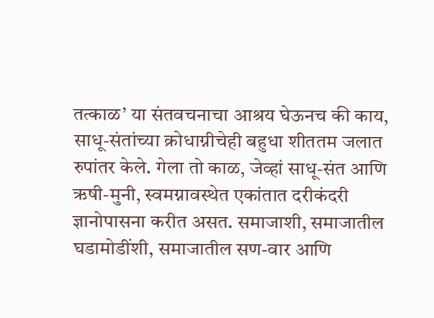तत्काळ’ या संतवचनाचा आश्रय घेऊनच की काय, साधू-संतांच्या क्रोधाग्नीचेही बहुधा शीततम जलात रुपांतर केले. गेला तो काळ, जेव्हां साधू-संत आणि ऋषी-मुनी, स्वमग्नावस्थेत एकांतात दरीकंदरी ज्ञानोपासना करीत असत. समाजाशी, समाजातील घडामोडींशी, समाजातील सण-वार आणि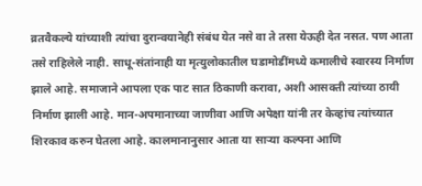व्रतवैकल्ये यांच्याशी त्यांचा दुरान्वयानेही संबंध येत नसे वा ते तसा येऊही देत नसत. पण आता तसे राहिलेले नाही. साधू-संतांनाही या मृत्युलोकातील घडामोडींमध्ये कमालीचे स्वारस्य निर्माण झाले आहे. समाजाने आपला एक पाट सात ठिकाणी करावा, अशी आसक्ती त्यांच्या ठायी निर्माण झाली आहे. मान-अपमानाच्या जाणीवा आणि अपेक्षा यांनी तर केव्हांच त्यांच्यात शिरकाव करुन घेतला आहे. कालमानानुसार आता या साऱ्या कल्पना आणि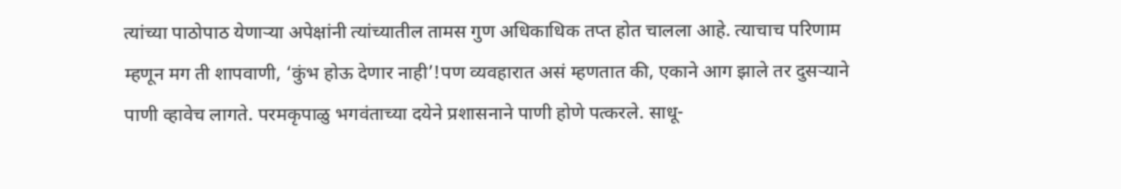त्यांच्या पाठोपाठ येणाऱ्या अपेक्षांनी त्यांच्यातील तामस गुण अधिकाधिक तप्त होत चालला आहे. त्याचाच परिणाम म्हणून मग ती शापवाणी, ‘कुंभ होऊ देणार नाही’!पण व्यवहारात असं म्हणतात की, एकाने आग झाले तर दुसऱ्याने पाणी व्हावेच लागते. परमकृपाळु भगवंताच्या दयेने प्रशासनाने पाणी होणे पत्करले. साधू-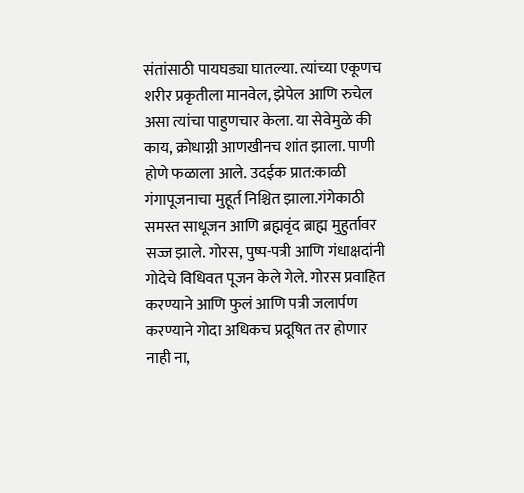संतांसाठी पायघड्या घातल्या. त्यांच्या एकूणच शरीर प्रकृतीला मानवेल, झेपेल आणि रुचेल असा त्यांचा पाहुणचार केला. या सेवेमुळे की काय, क्रोधाग्नी आणखीनच शांत झाला. पाणी होणे फळाला आले. उदईक प्रात:काळी गंगापूजनाचा मुहूर्त निश्चित झाला.गंगेकाठी समस्त साधूजन आणि ब्रह्मवृंद ब्राह्म मुहुर्तावर सज्ज झाले. गोरस, पुष्प-पत्री आणि गंधाक्षदांनी गोदेचे विधिवत पूजन केले गेले. गोरस प्रवाहित करण्याने आणि फुलं आणि पत्री जलार्पण करण्याने गोदा अधिकच प्रदूषित तर होणार नाही ना,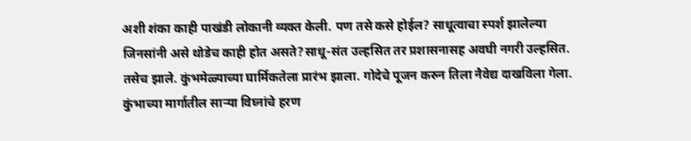अशी शंका काही पाखंडी लोकानी व्यक्त केली. पण तसे कसे होईल? साधूत्वाचा स्पर्श झालेल्या जिनसांनी असे थोडेच काही होत असते?साधू-संत उल्हसित तर प्रशासनासह अवघी नगरी उल्हसित. तसेच झाले. कुंभमेळ्याच्या घार्मिकतेला प्रारंभ झाला. गोदेचे पूजन करुन तिला नैवेद्य दाखविला गेला. कुंभाच्या मार्गातील साऱ्या विघ्नांचे हरण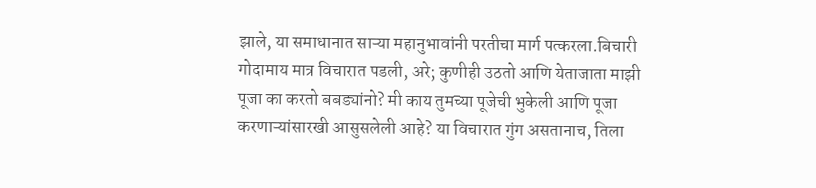झाले, या समाधानात साऱ्या महानुभावांनी परतीचा मार्ग पत्करला.बिचारी गोदामाय मात्र विचारात पडली, अरे; कुणीही उठतो आणि येताजाता माझी पूजा का करतो बबड्यांनो? मी काय तुमच्या पूजेची भुकेली आणि पूजा करणाऱ्यांसारखी आसुसलेली आहे? या विचारात गुंग असतानाच, तिला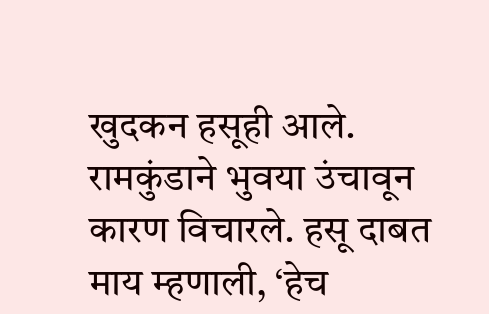खुदकन हसूही आले. रामकुंडाने भुवया उंचावून कारण विचारले. हसू दाबत माय म्हणाली, ‘हेच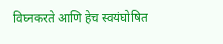विघ्नकरते आणि हेच स्वयंघोषित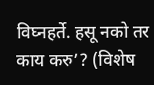विघ्नहर्ते. हसू नको तर काय करु’? (विशेष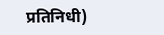प्रतिनिधी)